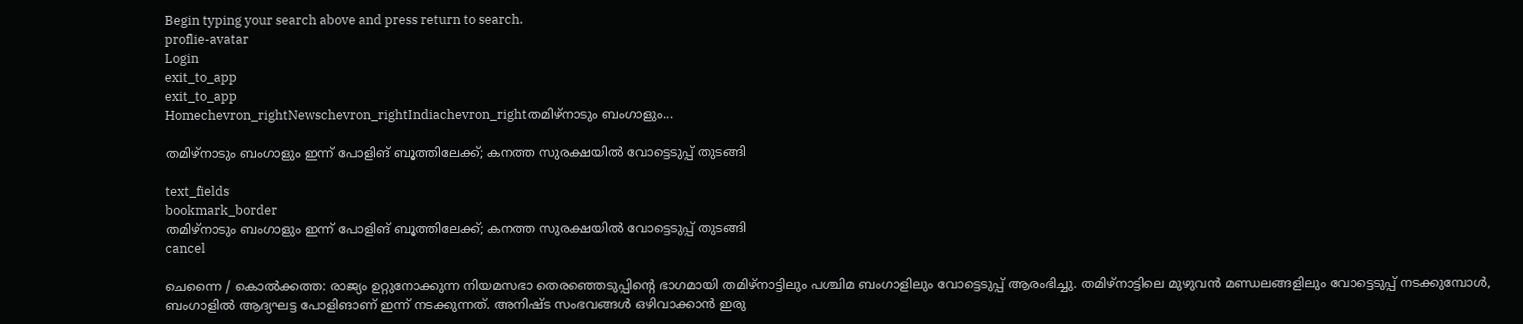Begin typing your search above and press return to search.
proflie-avatar
Login
exit_to_app
exit_to_app
Homechevron_rightNewschevron_rightIndiachevron_rightതമിഴ്നാടും ബംഗാളും...

തമിഴ്നാടും ബംഗാളും ഇന്ന് പോളിങ് ബൂത്തിലേക്ക്; കനത്ത സുരക്ഷയിൽ വോട്ടെടുപ്പ് തുടങ്ങി

text_fields
bookmark_border
തമിഴ്നാടും ബംഗാളും ഇന്ന് പോളിങ് ബൂത്തിലേക്ക്; കനത്ത സുരക്ഷയിൽ വോട്ടെടുപ്പ് തുടങ്ങി
cancel

ചെന്നൈ / കൊൽക്കത്ത: രാജ്യം ഉറ്റുനോക്കുന്ന നിയമസഭാ തെരഞ്ഞെടുപ്പിന്റെ ഭാഗമായി തമിഴ്നാട്ടിലും പശ്ചിമ ബംഗാളിലും വോട്ടെടുപ്പ് ആരംഭിച്ചു. തമിഴ്നാട്ടിലെ മുഴുവൻ മണ്ഡലങ്ങളിലും വോട്ടെടുപ്പ് നടക്കുമ്പോൾ, ബംഗാളിൽ ആദ്യഘട്ട പോളിങാണ് ഇന്ന് നടക്കുന്നത്. അനിഷ്ട സംഭവങ്ങൾ ഒഴിവാക്കാൻ ഇരു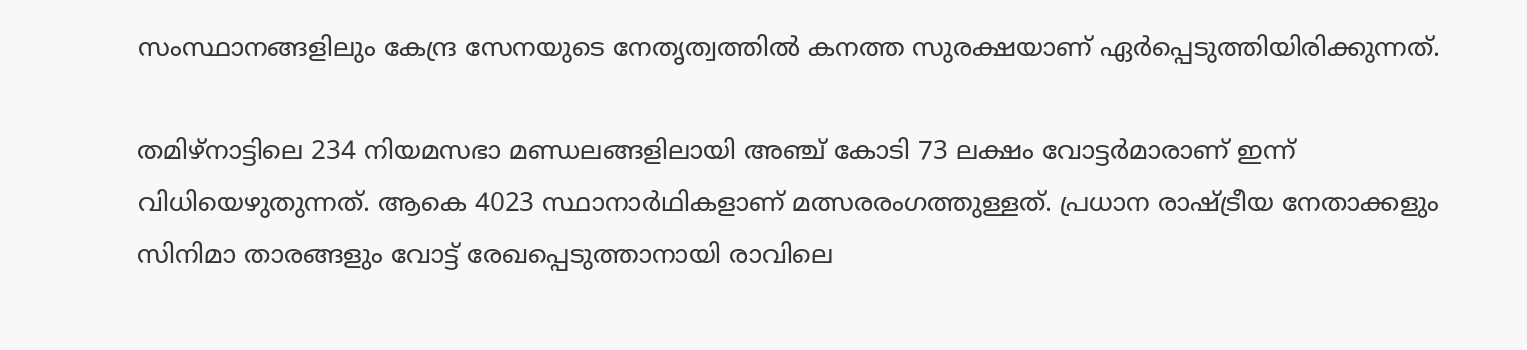സംസ്ഥാനങ്ങളിലും കേന്ദ്ര സേനയുടെ നേതൃത്വത്തിൽ കനത്ത സുരക്ഷയാണ് ഏർപ്പെടുത്തിയിരിക്കുന്നത്.

തമിഴ്നാട്ടിലെ 234 നിയമസഭാ മണ്ഡലങ്ങളിലായി അഞ്ച് കോടി 73 ലക്ഷം വോട്ടർമാരാണ് ഇന്ന് വിധിയെഴുതുന്നത്. ആകെ 4023 സ്ഥാനാർഥികളാണ് മത്സരരംഗത്തുള്ളത്. പ്രധാന രാഷ്ട്രീയ നേതാക്കളും സിനിമാ താരങ്ങളും വോട്ട് രേഖപ്പെടുത്താനായി രാവിലെ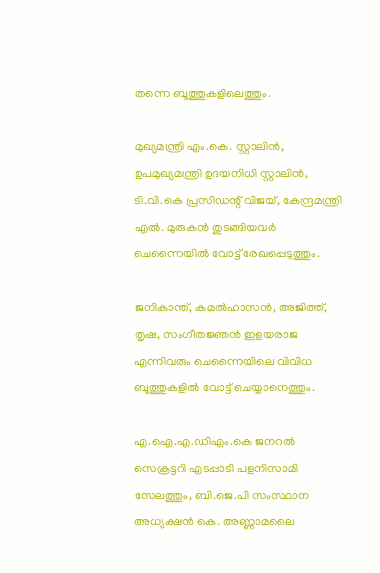തന്നെ ബൂത്തുകളിലെത്തും.

മുഖ്യമന്ത്രി എം.കെ. സ്റ്റാലിൻ, ഉപമുഖ്യമന്ത്രി ഉദയനിധി സ്റ്റാലിൻ, ടി.വി.കെ പ്രസിഡന്റ് വിജയ്, കേന്ദ്രമന്ത്രി എൽ. മുരുകൻ തുടങ്ങിയവർ ചെന്നൈയിൽ വോട്ട് രേഖപ്പെടുത്തും.

ജനികാന്ത്, കമൽഹാസൻ, അജിത്ത്, തൃഷ, സംഗീതജ്ഞൻ ഇളയരാജ എന്നിവരും ചെന്നൈയിലെ വിവിധ ബൂത്തുകളിൽ വോട്ട് ചെയ്യാനെത്തും.

എ.ഐ.എ.ഡിഎം.കെ ജനറൽ സെക്രട്ടറി എടപ്പാടി പളനിസാമി സേലത്തും, ബി.ജെ.പി സംസ്ഥാന അധ്യക്ഷൻ കെ. അണ്ണാമലൈ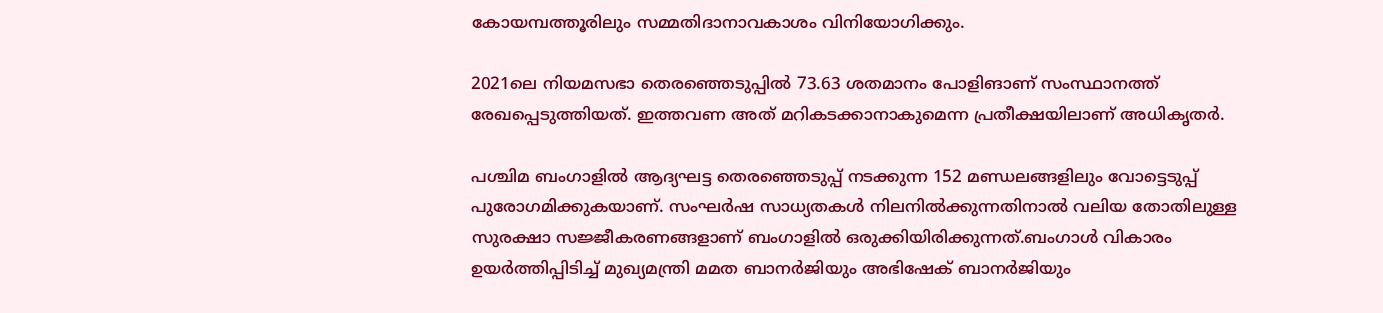കോയമ്പത്തൂരിലും സമ്മതിദാനാവകാശം വിനിയോഗിക്കും.

2021ലെ നിയമസഭാ തെരഞ്ഞെടുപ്പിൽ 73.63 ശതമാനം പോളിങാണ് സംസ്ഥാനത്ത് രേഖപ്പെടുത്തിയത്. ഇത്തവണ അത് മറികടക്കാനാകുമെന്ന പ്രതീക്ഷയിലാണ് അധികൃതർ.

പശ്ചിമ ബംഗാളിൽ ആദ്യഘട്ട തെരഞ്ഞെടുപ്പ് നടക്കുന്ന 152 മണ്ഡലങ്ങളിലും വോട്ടെടുപ്പ് പുരോഗമിക്കുകയാണ്. സംഘർഷ സാധ്യതകൾ നിലനിൽക്കുന്നതിനാൽ വലിയ തോതിലുള്ള സുരക്ഷാ സജ്ജീകരണങ്ങളാണ് ബംഗാളിൽ ഒരുക്കിയിരിക്കുന്നത്.ബംഗാൾ വികാരം ഉയർത്തിപ്പിടിച്ച് മുഖ്യമന്ത്രി മമത ബാനർജിയും അഭിഷേക് ബാനർജിയും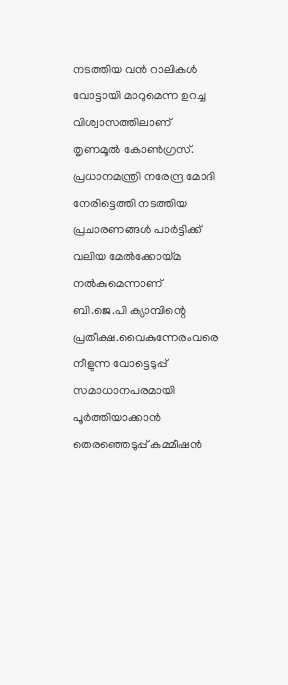നടത്തിയ വൻ റാലികൾ വോട്ടായി മാറുമെന്ന ഉറച്ച വിശ്വാസത്തിലാണ് തൃണമൂൽ കോൺഗ്രസ്. പ്രധാനമന്ത്രി നരേന്ദ്ര മോദി നേരിട്ടെത്തി നടത്തിയ പ്രചാരണങ്ങൾ പാർട്ടിക്ക് വലിയ മേൽക്കോയ്മ നൽകുമെന്നാണ് ബി.ജെ.പി ക്യാമ്പിന്റെ പ്രതീക്ഷ.വൈകുന്നേരംവരെ നീളുന്ന വോട്ടെടുപ്പ് സമാധാനപരമായി പൂർത്തിയാക്കാൻ തെരഞ്ഞെടുപ്പ് കമ്മീഷൻ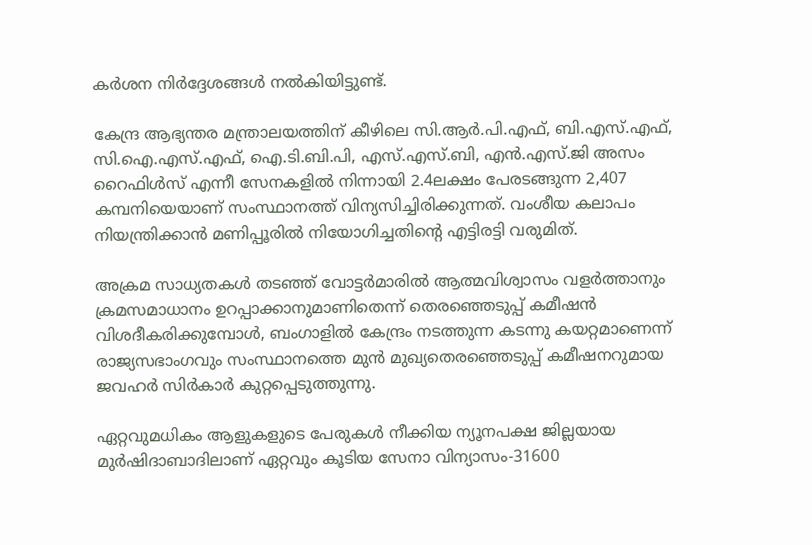കർശന നിർദ്ദേശങ്ങൾ നൽകിയിട്ടുണ്ട്.

കേന്ദ്ര ആഭ്യന്തര മന്ത്രാലയത്തിന് കീഴിലെ സി.ആർ.പി.എഫ്, ബി.എസ്.എഫ്, സി.ഐ.എസ്.എഫ്, ഐ.ടി.ബി.പി, എസ്.എസ്.ബി, എൻ.എസ്.ജി അസം റൈഫിൾസ് എന്നീ സേനകളിൽ നിന്നായി 2.4ലക്ഷം പേരടങ്ങുന്ന 2,407 കമ്പനിയെയാണ് സംസ്ഥാനത്ത് വിന്യസിച്ചിരിക്കുന്നത്. വംശീയ കലാപം നിയന്ത്രിക്കാൻ മണിപ്പൂരിൽ നിയോഗിച്ചതിന്റെ എട്ടിരട്ടി വരുമിത്.

അക്രമ സാധ്യതകൾ തടഞ്ഞ് വോട്ടർമാരിൽ ആത്മവിശ്വാസം വളർത്താനും ക്രമസമാധാനം ഉറപ്പാക്കാനുമാണിതെന്ന് തെരഞ്ഞെടുപ്പ് കമീഷൻ വിശദീകരിക്കുമ്പോൾ, ബംഗാളിൽ കേന്ദ്രം നടത്തുന്ന കടന്നു കയറ്റമാണെന്ന് രാജ്യസഭാംഗവും സംസ്ഥാനത്തെ മുൻ മുഖ്യതെരഞ്ഞെടുപ്പ് കമീഷനറുമായ ജവഹർ സിർകാർ കുറ്റപ്പെടുത്തുന്നു.

ഏറ്റവുമധികം ആളുകളുടെ പേരുകൾ നീക്കിയ ന്യൂനപക്ഷ ജില്ലയായ മുർഷിദാബാദിലാണ് ഏറ്റവും കൂടിയ സേനാ വിന്യാസം-31600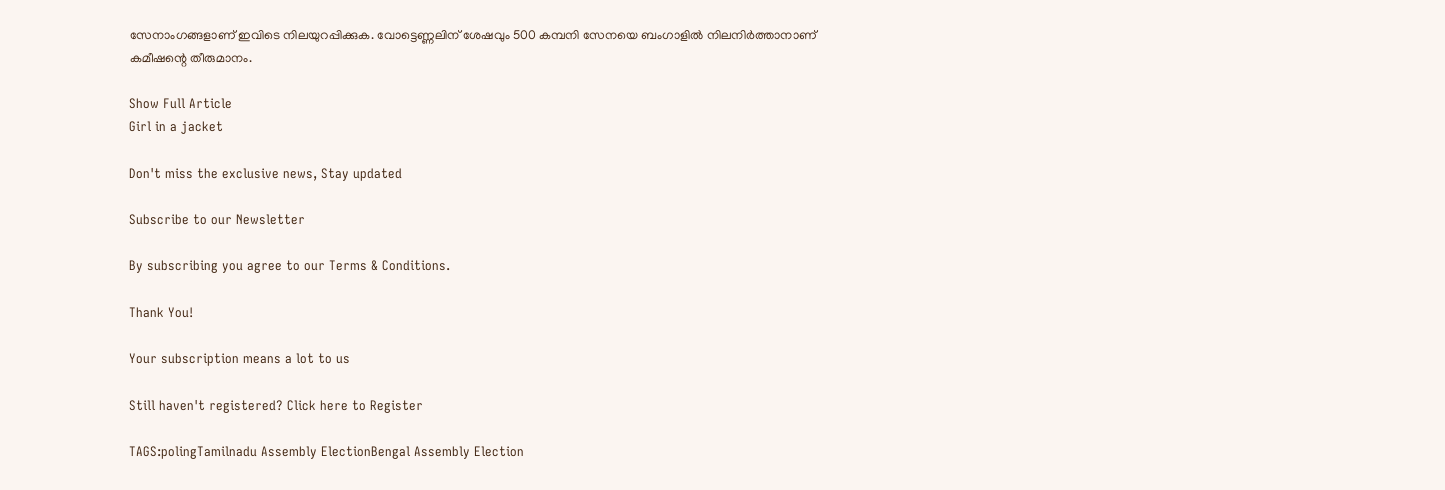സേനാംഗങ്ങളാണ് ഇവിടെ നിലയുറപ്പിക്കുക. വോട്ടെണ്ണലിന് ശേഷവും 500 കമ്പനി സേനയെ ബംഗാളിൽ നിലനിർത്താനാണ് കമീഷന്റെ തീരുമാനം.

Show Full Article
Girl in a jacket

Don't miss the exclusive news, Stay updated

Subscribe to our Newsletter

By subscribing you agree to our Terms & Conditions.

Thank You!

Your subscription means a lot to us

Still haven't registered? Click here to Register

TAGS:polingTamilnadu Assembly ElectionBengal Assembly Election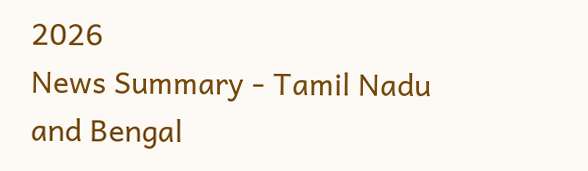2026
News Summary - Tamil Nadu and Bengal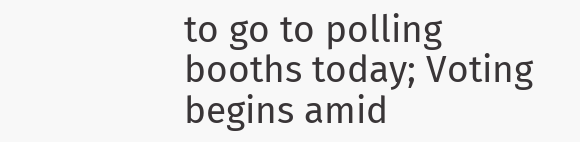to go to polling booths today; Voting begins amid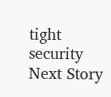tight security
Next Story